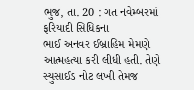ભુજ, તા. 20 : ગત નવેમ્બરમાં ફરિયાદી સિધિકના
ભાઈ અનવર ઈબ્રાહિમ મેમણે આત્મહત્યા કરી લીધી હતી. તેણે સ્યુસાઈડ નોટ લખી તેમજ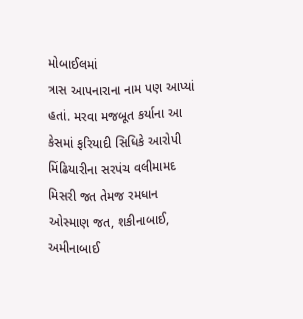મોબાઈલમાં
ત્રાસ આપનારાના નામ પણ આપ્યાં હતાં. મરવા મજબૂત કર્યાના આ કેસમાં ફરિયાદી સિધિકે આરોપી
મિંઢિયારીના સરપંચ વલીમામદ મિસરી જત તેમજ રમધાન ઓસ્માણ જત, શકીનાબાઈ, અમીનાબાઈ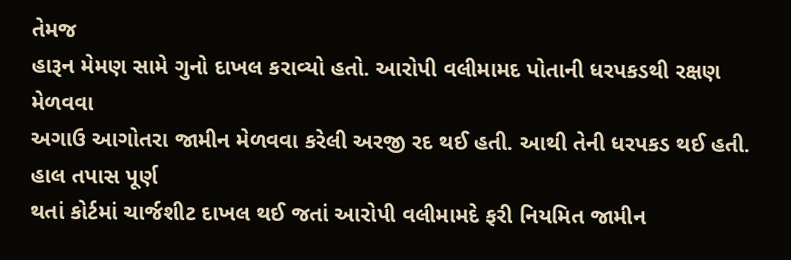તેમજ
હારૂન મેમણ સામે ગુનો દાખલ કરાવ્યો હતો. આરોપી વલીમામદ પોતાની ધરપકડથી રક્ષણ મેળવવા
અગાઉ આગોતરા જામીન મેળવવા કરેલી અરજી રદ થઈ હતી. આથી તેની ધરપકડ થઈ હતી. હાલ તપાસ પૂર્ણ
થતાં કોર્ટમાં ચાર્જશીટ દાખલ થઈ જતાં આરોપી વલીમામદે ફરી નિયમિત જામીન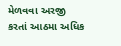મેળવવા અરજી
કરતાં આઠમા અધિક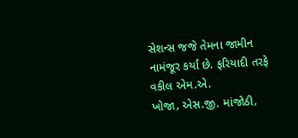સેશન્સ જજે તેમના જામીન નામંજૂર કર્યા છે. ફરિયાદી તરફે વકીલ એમ.એ.
ખોજા, એસ.જી. માંજોઠી,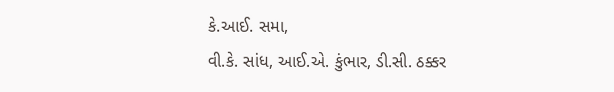કે.આઈ. સમા,
વી.કે. સાંધ, આઈ.એ. કુંભાર, ડી.સી. ઠક્કર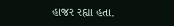હાજર રહ્યા હતા.